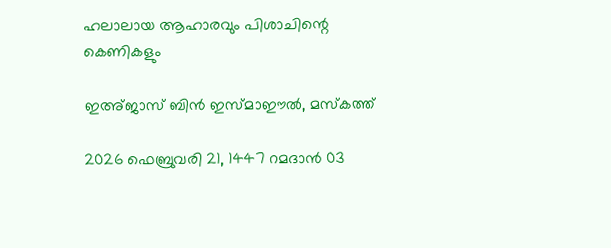ഹലാലായ ആഹാരവും പിശാചിന്റെ കെണികളും

ഇഅ്ജാസ് ബിൻ ഇസ്മാഈൽ, മസ്‌കത്ത്

2026 ഫെബ്രുവരി 21, 1447 റമദാൻ 03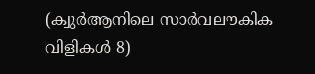(ക്വുർആനിലെ സാർവലൗകിക വിളികൾ 8)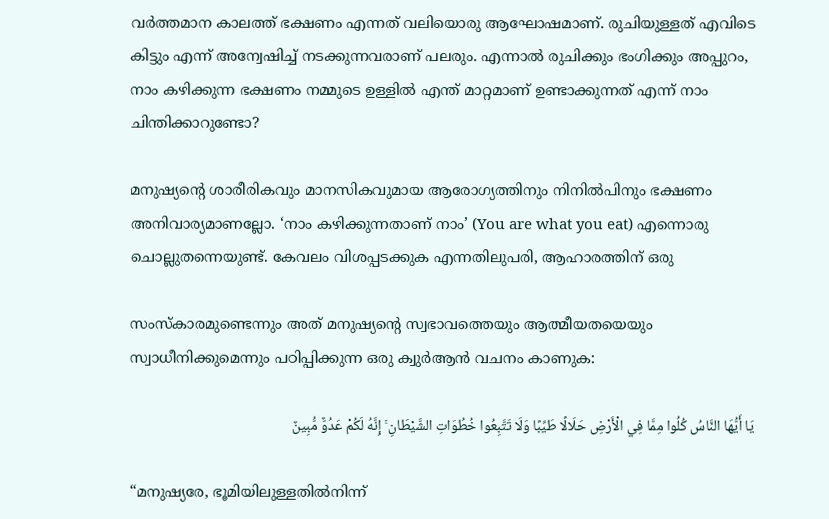വർത്തമാന കാലത്ത് ഭക്ഷണം എന്നത് വലിയൊരു ആഘോഷമാണ്. രുചിയുള്ളത് എവിടെ കിട്ടും എന്ന് അന്വേഷിച്ച് നടക്കുന്നവരാണ് പലരും. എന്നാൽ രുചിക്കും ഭംഗിക്കും അപ്പുറം, നാം കഴിക്കുന്ന ഭക്ഷണം നമ്മുടെ ഉള്ളിൽ എന്ത് മാറ്റമാണ് ഉണ്ടാക്കുന്നത് എന്ന് നാം ചിന്തിക്കാറുണ്ടോ?

മനുഷ്യന്റെ ശാരീരികവും മാനസികവുമായ ആരോഗ്യത്തിനും നിനിൽപിനും ഭക്ഷണം അനിവാര്യമാണല്ലോ. ‘നാം കഴിക്കുന്നതാണ് നാം’ (You are what you eat) എന്നൊരു ചൊല്ലുതന്നെയുണ്ട്. കേവലം വിശപ്പടക്കുക എന്നതിലുപരി, ആഹാരത്തിന് ഒരു

സംസ്‌കാരമുണ്ടെന്നും അത് മനുഷ്യന്റെ സ്വഭാവത്തെയും ആത്മീയതയെയും സ്വാധീനിക്കുമെന്നും പഠിപ്പിക്കുന്ന ഒരു ക്വുർആൻ വചനം കാണുക:

يَا أَيُّهَا النَّاسُ كُلُوا مِمَّا فِي الْأَرْضِ حَلَالًا طَيِّبًا وَلَا تَتَّبِعُوا خُطُوَاتِ الشَّيْطَانِ ۚ إِنَّهُ لَكُمْ عَدُوٌّ مُّبِينٌ

“മനുഷ്യരേ, ഭൂമിയിലുള്ളതിൽനിന്ന്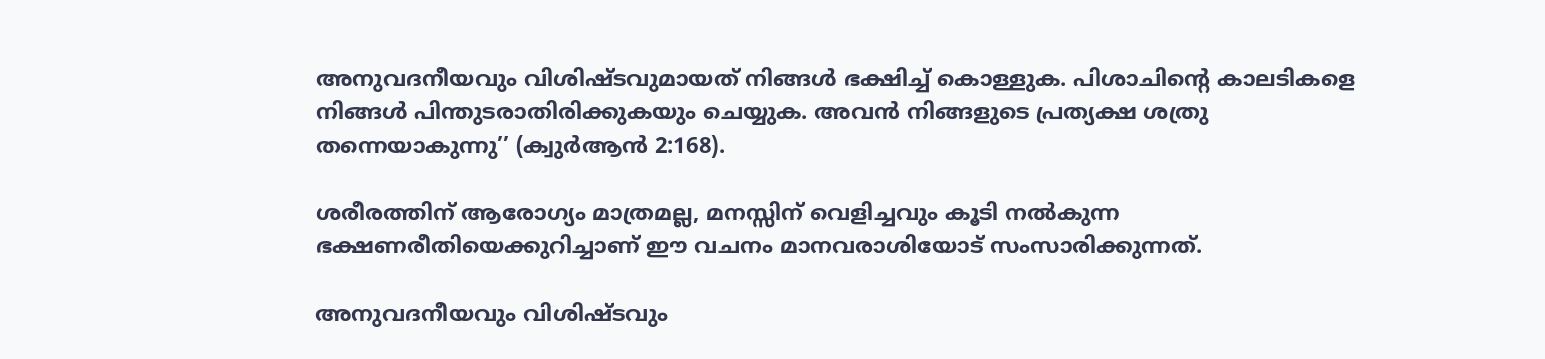അനുവദനീയവും വിശിഷ്ടവുമായത് നിങ്ങൾ ഭക്ഷിച്ച് കൊള്ളുക. പിശാചിന്റെ കാലടികളെ നിങ്ങൾ പിന്തുടരാതിരിക്കുകയും ചെയ്യുക. അവൻ നിങ്ങളുടെ പ്രത്യക്ഷ ശത്രു തന്നെയാകുന്നു’’ (ക്വുർആൻ 2:168).

ശരീരത്തിന് ആരോഗ്യം മാത്രമല്ല, മനസ്സിന് വെളിച്ചവും കൂടി നൽകുന്ന ഭക്ഷണരീതിയെക്കുറിച്ചാണ് ഈ വചനം മാനവരാശിയോട് സംസാരിക്കുന്നത്.

അനുവദനീയവും വിശിഷ്ടവും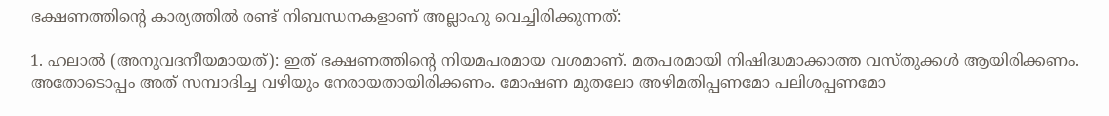ഭക്ഷണത്തിന്റെ കാര്യത്തിൽ രണ്ട് നിബന്ധനകളാണ് അല്ലാഹു വെച്ചിരിക്കുന്നത്:

1. ഹലാൽ (അനുവദനീയമായത്): ഇത് ഭക്ഷണത്തിന്റെ നിയമപരമായ വശമാണ്. മതപരമായി നിഷിദ്ധമാക്കാത്ത വസ്തുക്കൾ ആയിരിക്കണം. അതോടൊപ്പം അത് സമ്പാദിച്ച വഴിയും നേരായതായിരിക്കണം. മോഷണ മുതലോ അഴിമതിപ്പണമോ പലിശപ്പണമോ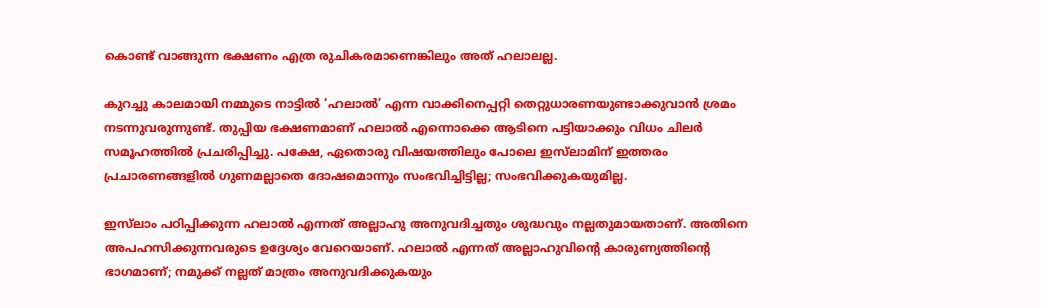കൊണ്ട് വാങ്ങുന്ന ഭക്ഷണം എത്ര രുചികരമാണെങ്കിലും അത് ഹലാലല്ല.

കുറച്ചു കാലമായി നമ്മുടെ നാട്ടിൽ ‘ഹലാൽ’ എന്ന വാക്കിനെപ്പറ്റി തെറ്റുധാരണയുണ്ടാക്കുവാൻ ശ്രമം നടന്നുവരുന്നുണ്ട്. തുപ്പിയ ഭക്ഷണമാണ് ഹലാൽ എന്നൊക്കെ ആടിനെ പട്ടിയാക്കും വിധം ചിലർ സമൂഹത്തിൽ പ്രചരിപ്പിച്ചു. പക്ഷേ, ഏതൊരു വിഷയത്തിലും പോലെ ഇസ്‌ലാമിന് ഇത്തരം പ്രചാരണങ്ങളിൽ ഗുണമല്ലാതെ ദോഷമൊന്നും സംഭവിച്ചിട്ടില്ല; സംഭവിക്കുകയുമില്ല.

ഇസ്‌ലാം പഠിപ്പിക്കുന്ന ഹലാൽ എന്നത് അല്ലാഹു അനുവദിച്ചതും ശുദ്ധവും നല്ലതുമായതാണ്. അതിനെ അപഹസിക്കുന്നവരുടെ ഉദ്ദേശ്യം വേറെയാണ്. ഹലാൽ എന്നത് അല്ലാഹുവിന്റെ കാരുണ്യത്തിന്റെ ഭാഗമാണ്; നമുക്ക് നല്ലത് മാത്രം അനുവദിക്കുകയും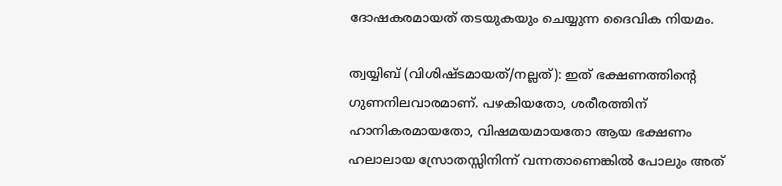ദോഷകരമായത് തടയുകയും ചെയ്യുന്ന ദൈവിക നിയമം.

ത്വയ്യിബ് (വിശിഷ്ടമായത്/നല്ലത്): ഇത് ഭക്ഷണത്തിന്റെ ഗുണനിലവാരമാണ്. പഴകിയതോ, ശരീരത്തിന് ഹാനികരമായതോ, വിഷമയമായതോ ആയ ഭക്ഷണം ഹലാലായ സ്രോതസ്സിനിന്ന് വന്നതാണെങ്കിൽ പോലും അത്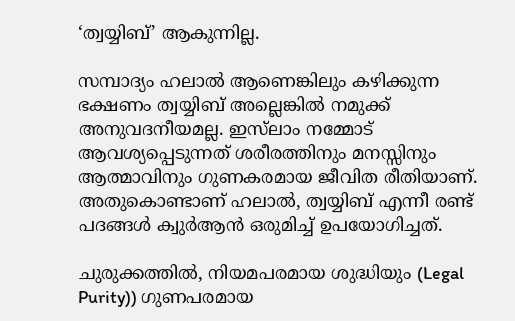‘ത്വയ്യിബ്’ ആകുന്നില്ല.

സമ്പാദ്യം ഹലാൽ ആണെങ്കിലും കഴിക്കുന്ന ഭക്ഷണം ത്വയ്യിബ് അല്ലെങ്കിൽ നമുക്ക് അനുവദനീയമല്ല. ഇസ്‌ലാം നമ്മോട് ആവശ്യപ്പെടുന്നത് ശരീരത്തിനും മനസ്സിനും ആത്മാവിനും ഗുണകരമായ ജീവിത രീതിയാണ്. അതുകൊണ്ടാണ് ഹലാൽ, ത്വയ്യിബ് എന്നീ രണ്ട് പദങ്ങൾ ക്വുർആൻ ഒരുമിച്ച് ഉപയോഗിച്ചത്.

ചുരുക്കത്തിൽ, നിയമപരമായ ശുദ്ധിയും (Legal Purity)) ഗുണപരമായ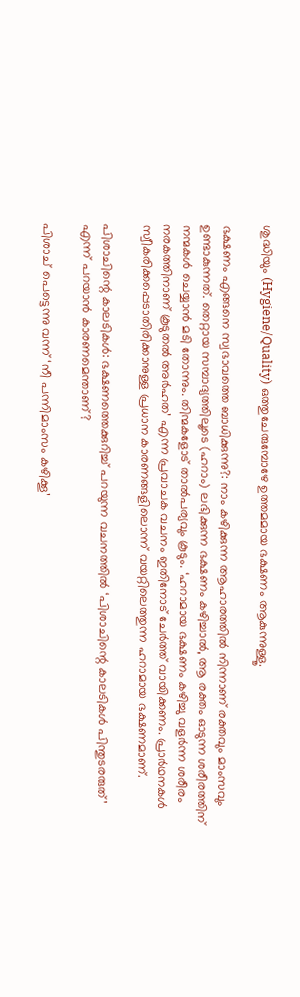ശുദ്ധിയും (Hygiene/Quality) ഒത്തുചേരുമ്പോഴേ ഉത്തമമായ ഭക്ഷണം ആകുന്നുള്ളൂ.

ഭക്ഷണം എങ്ങനെ സ്വഭാവത്തെ ബാധിക്കുന്നു?: നാം കഴിക്കുന്ന ആഹാരത്തിൽ നിന്നാണ് രക്തവും മാംസവും ഉണ്ടാകുന്നത്. തെറ്റായ സമ്പാദ്യത്തിലൂടെ (ഹറാം) ലഭിക്കുന്ന ഭക്ഷണം കഴിച്ചാൽ, ആ രക്തം ഓടുന്ന ശരീരത്തിന് നന്മകൾ ചെയ്യാൻ മടി തോന്നും. തിന്മകളോട് താൽപര്യവും കൂടും. ‘ഹറാമായ ഭക്ഷണം കഴിച്ചു വളർന്ന ശരീരം നരകത്തിനാണ് കൂടുതൽ അർഹത’ എന്ന പ്രവാചക വചനം ഇതിനോട് ചേർത്ത് വായിക്കണം. പ്രാർഥനകൾ സ്വീകരിക്കപ്പെടാതിരിക്കാനുള്ള പ്രധാന കാരണങ്ങളിലൊന്ന് വയറ്റിലെത്തുന്ന ഹറാമായ ഭക്ഷണമാണ്.

പിശാചിന്റെ കാലടികൾ: ഭക്ഷണത്തെക്കുറിച്ച് പറയുന്ന വചനത്തിൽ ‘പിശാചിന്റെ കാലടികൾ പിന്തുടരരുത്’ എന്ന് പറയാൻ കാരണമെന്താണ്?

പിശാച് പെട്ടെന്നു വന്ന് ‘നീ പന്നിമാംസം കഴിക്കൂ’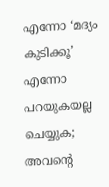എന്നോ ‘മദ്യം കുടിക്കൂ’ എന്നോ പറയുകയല്ല ചെയ്യുക; അവന്റെ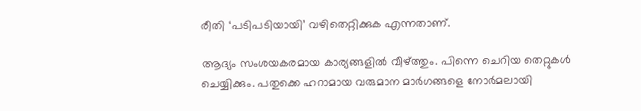രീതി ‘പടിപടിയായി’ വഴിതെറ്റിക്കുക എന്നതാണ്.

ആദ്യം സംശയകരമായ കാര്യങ്ങളിൽ വീഴ്ത്തും. പിന്നെ ചെറിയ തെറ്റുകൾ ചെയ്യിക്കും. പതുക്കെ ഹറാമായ വരുമാന മാർഗങ്ങളെ നോർമലായി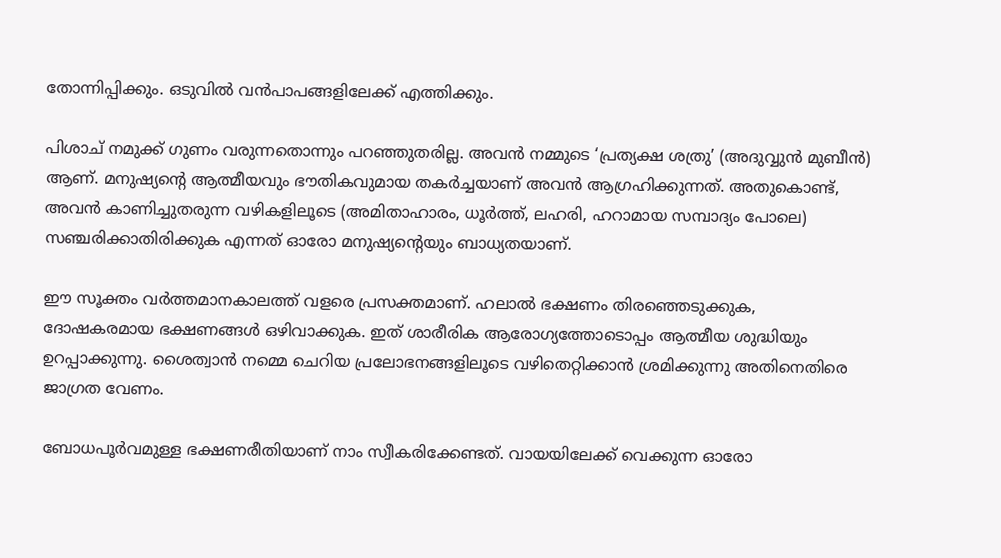തോന്നിപ്പിക്കും. ഒടുവിൽ വൻപാപങ്ങളിലേക്ക് എത്തിക്കും.

പിശാച് നമുക്ക് ഗുണം വരുന്നതൊന്നും പറഞ്ഞുതരില്ല. അവൻ നമ്മുടെ ‘പ്രത്യക്ഷ ശത്രു’ (അദുവ്വുൻ മുബീൻ) ആണ്. മനുഷ്യന്റെ ആത്മീയവും ഭൗതികവുമായ തകർച്ചയാണ് അവൻ ആഗ്രഹിക്കുന്നത്. അതുകൊണ്ട്, അവൻ കാണിച്ചുതരുന്ന വഴികളിലൂടെ (അമിതാഹാരം, ധൂർത്ത്, ലഹരി, ഹറാമായ സമ്പാദ്യം പോലെ) സഞ്ചരിക്കാതിരിക്കുക എന്നത് ഓരോ മനുഷ്യന്റെയും ബാധ്യതയാണ്.

ഈ സൂക്തം വർത്തമാനകാലത്ത് വളരെ പ്രസക്തമാണ്. ഹലാൽ ഭക്ഷണം തിരഞ്ഞെടുക്കുക, ദോഷകരമായ ഭക്ഷണങ്ങൾ ഒഴിവാക്കുക. ഇത് ശാരീരിക ആരോഗ്യത്തോടൊപ്പം ആത്മീയ ശുദ്ധിയും ഉറപ്പാക്കുന്നു. ശൈത്വാൻ നമ്മെ ചെറിയ പ്രലോഭനങ്ങളിലൂടെ വഴിതെറ്റിക്കാൻ ശ്രമിക്കുന്നു അതിനെതിരെ ജാഗ്രത വേണം.

ബോധപൂർവമുള്ള ഭക്ഷണരീതിയാണ് നാം സ്വീകരിക്കേണ്ടത്. വായയിലേക്ക് വെക്കുന്ന ഓരോ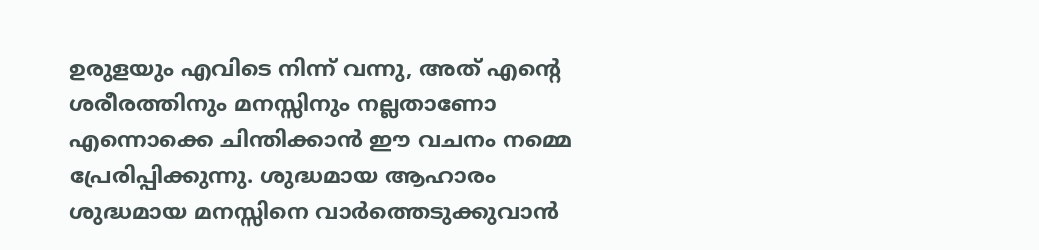ഉരുളയും എവിടെ നിന്ന് വന്നു, അത് എന്റെ ശരീരത്തിനും മനസ്സിനും നല്ലതാണോ എന്നൊക്കെ ചിന്തിക്കാൻ ഈ വചനം നമ്മെ പ്രേരിപ്പിക്കുന്നു. ശുദ്ധമായ ആഹാരം ശുദ്ധമായ മനസ്സിനെ വാർത്തെടുക്കുവാൻ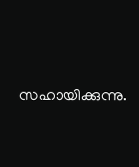സഹായിക്കുന്നു.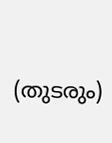(തുടരും)